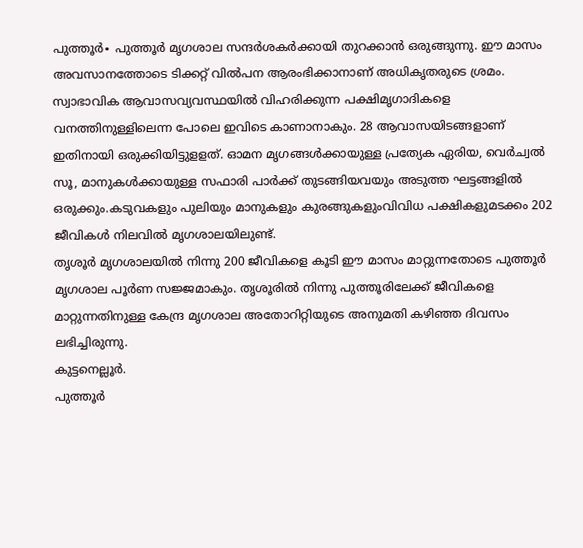പുത്തൂർ∙ പുത്തൂർ മൃഗശാല സന്ദർശകർക്കായി തുറക്കാൻ ഒരുങ്ങുന്നു. ഈ മാസം അവസാനത്തോടെ ടിക്കറ്റ് വിൽപന ആരംഭിക്കാനാണ് അധികൃതരുടെ ശ്രമം.
സ്വാഭാവിക ആവാസവ്യവസ്ഥയിൽ വിഹരിക്കുന്ന പക്ഷിമൃഗാദികളെ വനത്തിനുള്ളിലെന്ന പോലെ ഇവിടെ കാണാനാകും. 28 ആവാസയിടങ്ങളാണ് ഇതിനായി ഒരുക്കിയിട്ടുളളത്. ഓമന മൃഗങ്ങൾക്കായുള്ള പ്രത്യേക ഏരിയ, വെർച്വൽ സൂ, മാനുകൾക്കായുള്ള സഫാരി പാർക്ക് തുടങ്ങിയവയും അടുത്ത ഘട്ടങ്ങളിൽ ഒരുക്കും.കടുവകളും പുലിയും മാനുകളും കുരങ്ങുകളുംവിവിധ പക്ഷികളുമടക്കം 202 ജീവികൾ നിലവിൽ മൃഗശാലയിലുണ്ട്.
തൃശൂർ മൃഗശാലയിൽ നിന്നു 200 ജീവികളെ കൂടി ഈ മാസം മാറ്റുന്നതോടെ പുത്തൂർ മൃഗശാല പൂർണ സജ്ജമാകും. തൃശൂരിൽ നിന്നു പുത്തൂരിലേക്ക് ജീവികളെ മാറ്റുന്നതിനുള്ള കേന്ദ്ര മൃഗശാല അതോറിറ്റിയുടെ അനുമതി കഴിഞ്ഞ ദിവസം ലഭിച്ചിരുന്നു.
കുട്ടനെല്ലൂർ.
പുത്തൂർ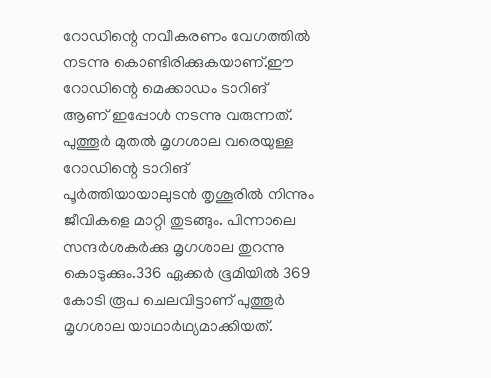റോഡിന്റെ നവീകരണം വേഗത്തിൽ നടന്നു കൊണ്ടിരിക്കുകയാണ്.ഈ റോഡിന്റെ മെക്കാഡം ടാറിങ് ആണ് ഇപ്പോൾ നടന്നു വരുന്നത്. പുത്തൂർ മുതൽ മൃഗശാല വരെയുള്ള റോഡിന്റെ ടാറിങ് പൂർത്തിയായാലുടൻ തൃശൂരിൽ നിന്നും ജീവികളെ മാറ്റി തുടങ്ങും. പിന്നാലെ സന്ദർശകർക്കു മൃഗശാല തുറന്നു കൊടുക്കും.336 ഏക്കർ ഭൂമിയിൽ 369 കോടി രൂപ ചെലവിട്ടാണ് പുത്തൂർ മൃഗശാല യാഥാർഥ്യമാക്കിയത്.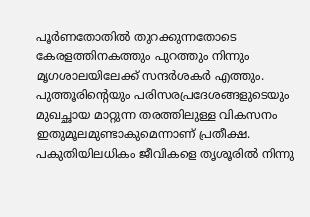പൂർണതോതിൽ തുറക്കുന്നതോടെ കേരളത്തിനകത്തും പുറത്തും നിന്നും മൃഗശാലയിലേക്ക് സന്ദർശകർ എത്തും.
പുത്തൂരിന്റെയും പരിസരപ്രദേശങ്ങളുടെയും മുഖച്ഛായ മാറ്റുന്ന തരത്തിലുള്ള വികസനം ഇതുമൂലമുണ്ടാകുമെന്നാണ് പ്രതീക്ഷ.
പകുതിയിലധികം ജീവികളെ തൃശൂരിൽ നിന്നു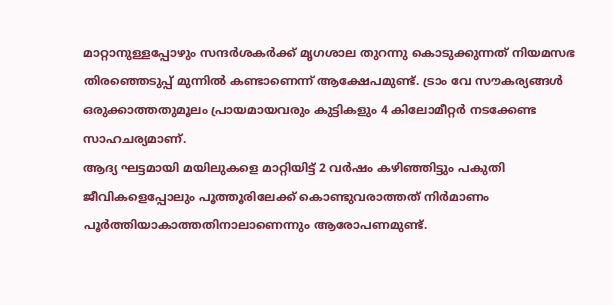മാറ്റാനുള്ളപ്പോഴും സന്ദർശകർക്ക് മൃഗശാല തുറന്നു കൊടുക്കുന്നത് നിയമസഭ തിരഞ്ഞെടുപ്പ് മുന്നിൽ കണ്ടാണെന്ന് ആക്ഷേപമുണ്ട്. ട്രാം വേ സൗകര്യങ്ങൾ ഒരുക്കാത്തതുമൂലം പ്രായമായവരും കുട്ടികളും 4 കിലോമീറ്റർ നടക്കേണ്ട സാഹചര്യമാണ്.
ആദ്യ ഘട്ടമായി മയിലുകളെ മാറ്റിയിട്ട് 2 വർഷം കഴിഞ്ഞിട്ടും പകുതി ജീവികളെപ്പോലും പൂത്തൂരിലേക്ക് കൊണ്ടുവരാത്തത് നിർമാണം പൂർത്തിയാകാത്തതിനാലാണെന്നും ആരോപണമുണ്ട്.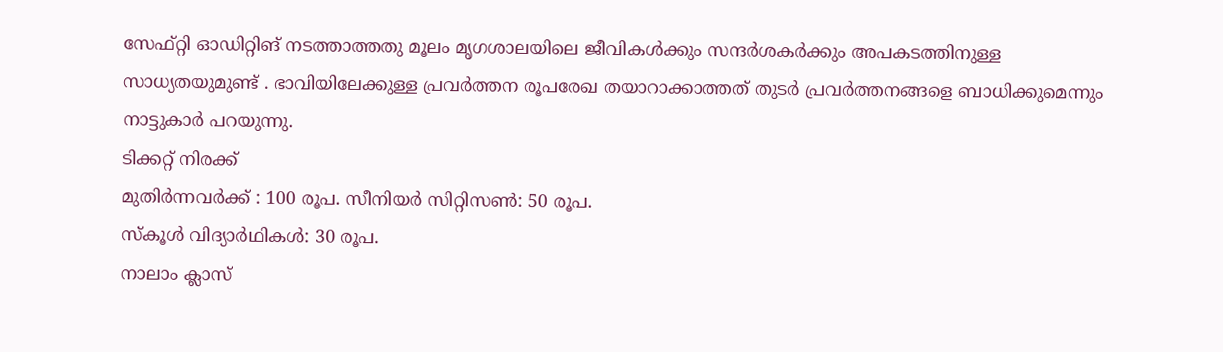സേഫ്റ്റി ഓഡിറ്റിങ് നടത്താത്തതു മൂലം മൃഗശാലയിലെ ജീവികൾക്കും സന്ദർശകർക്കും അപകടത്തിനുള്ള സാധ്യതയുമുണ്ട് . ഭാവിയിലേക്കുള്ള പ്രവർത്തന രൂപരേഖ തയാറാക്കാത്തത് തുടർ പ്രവർത്തനങ്ങളെ ബാധിക്കുമെന്നും നാട്ടുകാർ പറയുന്നു.
ടിക്കറ്റ് നിരക്ക്
മുതിർന്നവർക്ക് : 100 രൂപ. സീനിയർ സിറ്റിസൺ: 50 രൂപ.
സ്കൂൾ വിദ്യാർഥികൾ: 30 രൂപ.
നാലാം ക്ലാസ്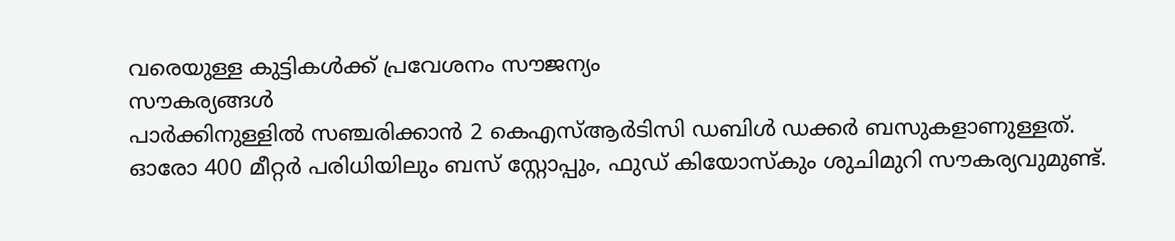വരെയുള്ള കുട്ടികൾക്ക് പ്രവേശനം സൗജന്യം
സൗകര്യങ്ങൾ
പാർക്കിനുള്ളിൽ സഞ്ചരിക്കാൻ 2 കെഎസ്ആർടിസി ഡബിൾ ഡക്കർ ബസുകളാണുള്ളത്. ഓരോ 400 മീറ്റർ പരിധിയിലും ബസ് സ്റ്റോപ്പും, ഫുഡ് കിയോസ്കും ശുചിമുറി സൗകര്യവുമുണ്ട്.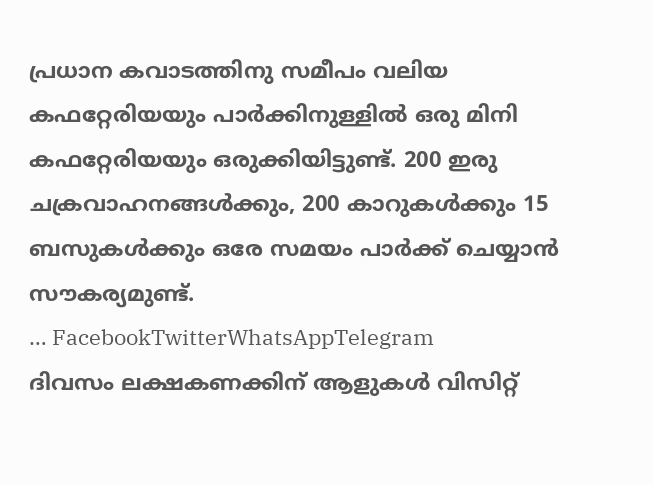പ്രധാന കവാടത്തിനു സമീപം വലിയ കഫറ്റേരിയയും പാർക്കിനുള്ളിൽ ഒരു മിനി കഫറ്റേരിയയും ഒരുക്കിയിട്ടുണ്ട്. 200 ഇരു ചക്രവാഹനങ്ങൾക്കും, 200 കാറുകൾക്കും 15 ബസുകൾക്കും ഒരേ സമയം പാർക്ക് ചെയ്യാൻ സൗകര്യമുണ്ട്.
… FacebookTwitterWhatsAppTelegram
ദിവസം ലക്ഷകണക്കിന് ആളുകൾ വിസിറ്റ്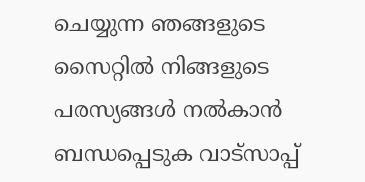ചെയ്യുന്ന ഞങ്ങളുടെ സൈറ്റിൽ നിങ്ങളുടെ പരസ്യങ്ങൾ നൽകാൻ ബന്ധപ്പെടുക വാട്സാപ്പ്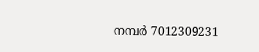നമ്പർ 7012309231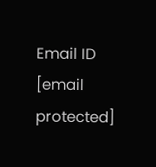Email ID [email protected]